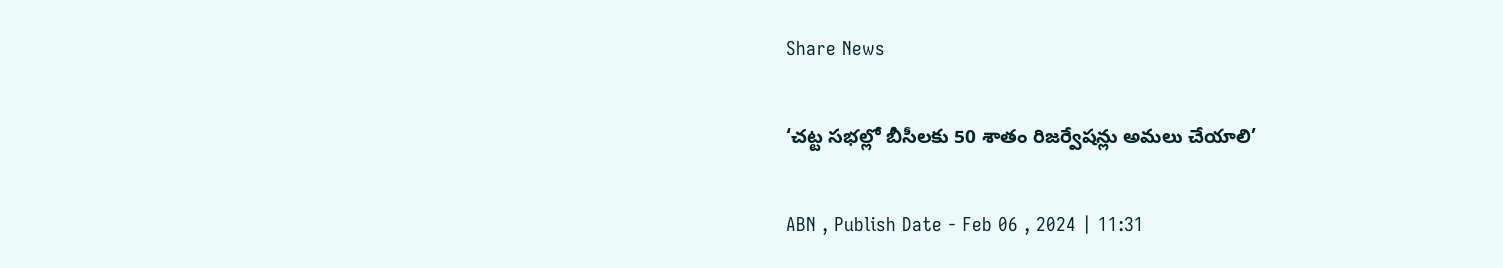Share News

‘చట్ట సభల్లో బీసీలకు 50 శాతం రిజర్వేషన్లు అమలు చేయాలి’

ABN , Publish Date - Feb 06 , 2024 | 11:31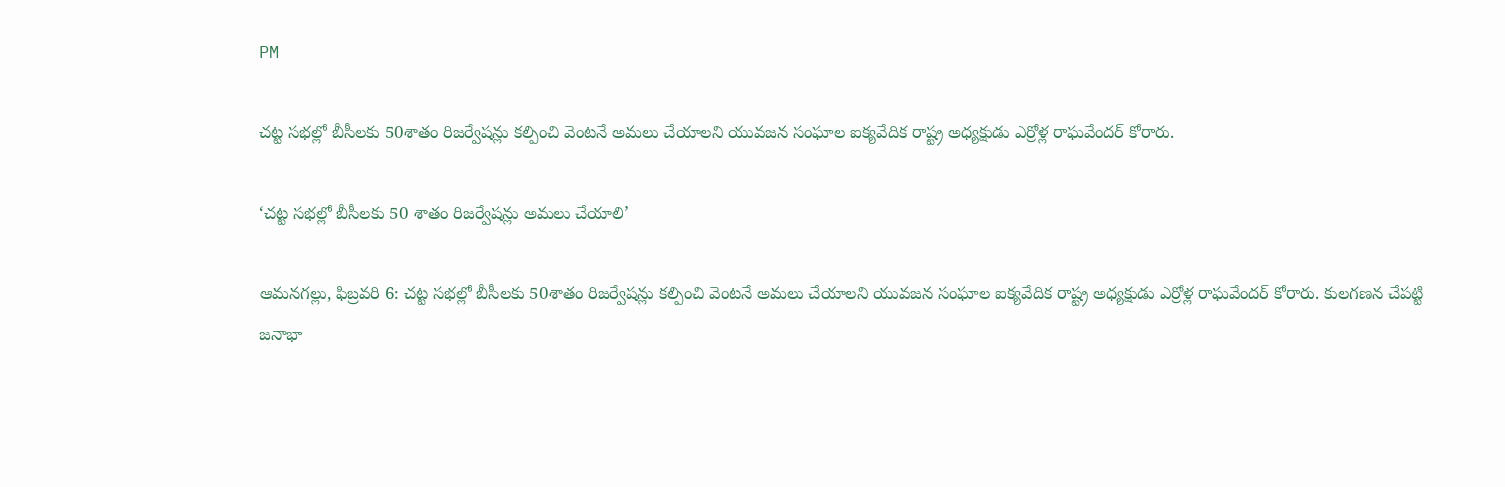PM

చట్ట సభల్లో బీసీలకు 50శాతం రిజర్వేషన్లు కల్పించి వెంటనే అమలు చేయాలని యువజన సంఘాల ఐక్యవేదిక రాష్ట్ర అధ్యక్షుడు ఎర్రోళ్ల రాఘవేందర్‌ కోరారు.

‘చట్ట సభల్లో బీసీలకు 50 శాతం రిజర్వేషన్లు అమలు చేయాలి’

ఆమనగల్లు, ఫిబ్రవరి 6: చట్ట సభల్లో బీసీలకు 50శాతం రిజర్వేషన్లు కల్పించి వెంటనే అమలు చేయాలని యువజన సంఘాల ఐక్యవేదిక రాష్ట్ర అధ్యక్షుడు ఎర్రోళ్ల రాఘవేందర్‌ కోరారు. కులగణన చేపట్టి జనాభా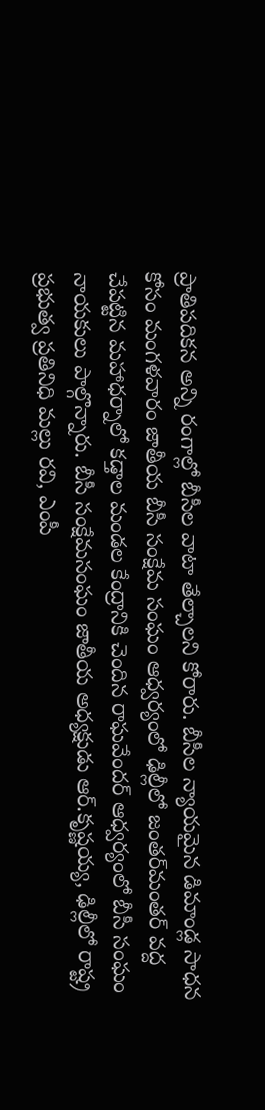ప్రాతిపదికన అన్ని రంగాల్లో బీసీల వాటా తేల్చాలని కోరారు. బీసీల న్యాయమైన డిమాండ్ల సాధన కోసం మంగళవారం జాతీయ బీసీ సంక్షేమ సంఘం ఆధ్వర్యంలో ఢిల్లీలో జంతర్‌మంతర్‌ వద్ద చేపట్టిన మహాధర్నాలో కడ్తాల మండల కేంద్రానికి చెందిన రాఘవేందర్‌ ఆధ్వర్యంలో బీసీ సంఘం నాయకులు పాల్గొన్నారు. బీసీ సంక్షేమసంఘం జాతీయ అధ్యక్షుడు ఆర్‌.కృష్ణయ్య, ఢిల్లీలో రాష్ట్ర ప్రభుత్వ ప్రతినిధి మల్లు రవి, ఎంపీ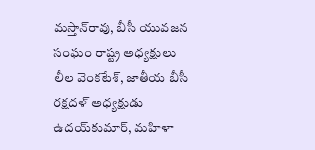మస్తాన్‌రావు, బీసీ యువజన సంఘం రాష్ట్ర అధ్యక్షులు లీల వెంకటేశ్‌, జాతీయ బీసీ రక్షదళ్‌ అధ్యక్షుడు ఉదయ్‌కుమార్‌, మహిళా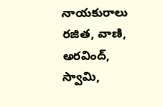నాయకురాలు రజిత, వాణి, అరవింద్‌, స్వామి,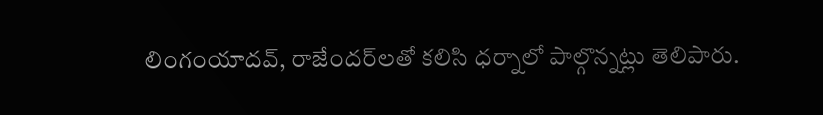లింగంయాదవ్‌, రాజేందర్‌లతో కలిసి ధర్నాలో పాల్గొన్నట్లు తెలిపారు.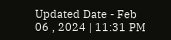Updated Date - Feb 06 , 2024 | 11:31 PM